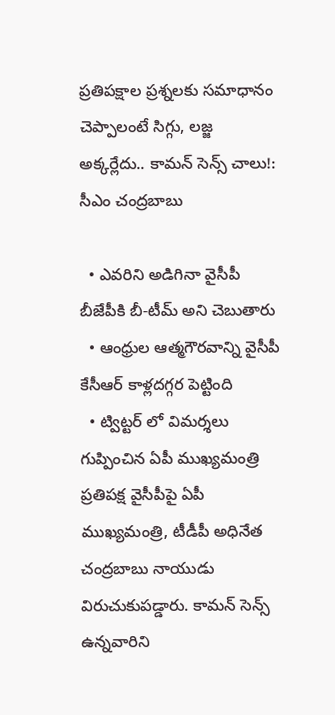ప్రతిపక్షాల ప్రశ్నలకు సమాధానం చెప్పాలంటే సిగ్గు, లజ్జ అక్కర్లేదు.. కామన్ సెన్స్ చాలు!: సీఎం చంద్రబాబు

  • ఎవరిని అడిగినా వైసీపీ బీజేపీకి బీ-టీమ్ అని చెబుతారు
  • ఆంధ్రుల ఆత్మగౌరవాన్ని వైసీపీ కేసీఆర్ కాళ్లదగ్గర పెట్టింది
  • ట్విట్టర్ లో విమర్శలు గుప్పించిన ఏపీ ముఖ్యమంత్రి
ప్రతిపక్ష వైసీపీపై ఏపీ ముఖ్యమంత్రి, టీడీపీ అధినేత చంద్రబాబు నాయుడు విరుచుకుపడ్డారు. కామన్ సెన్స్ ఉన్నవారిని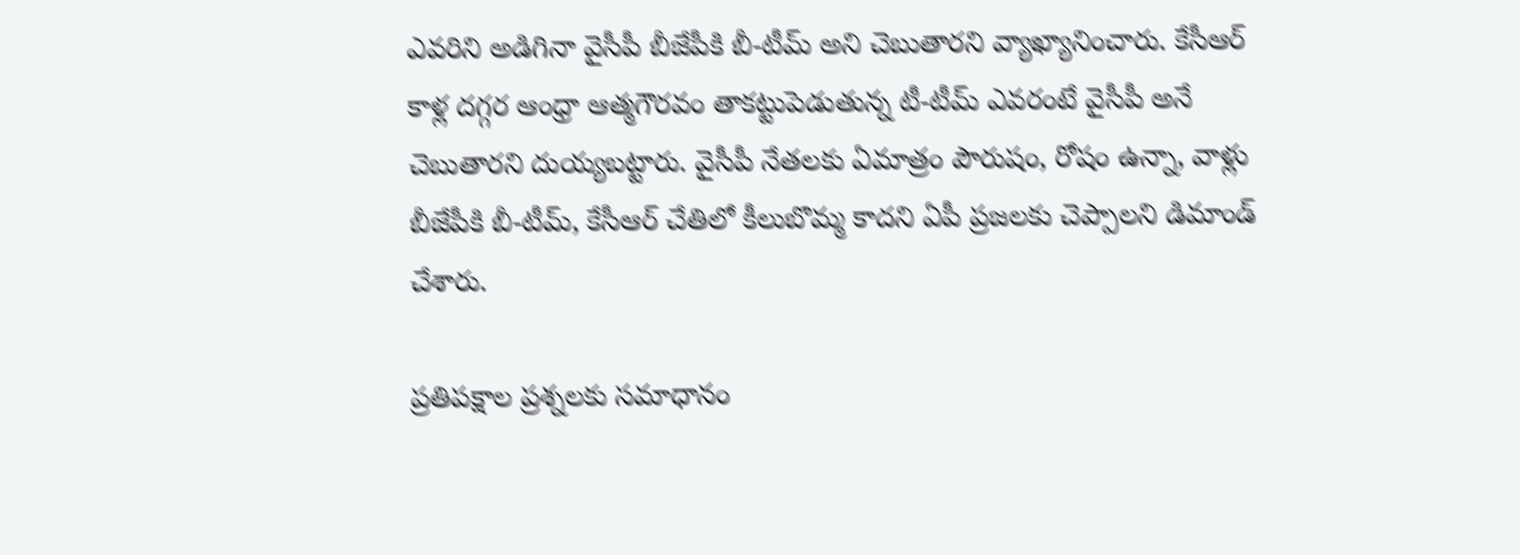ఎవరిని అడిగినా వైసీపీ బీజేపీకి బీ-టీమ్ అని చెబుతారని వ్యాఖ్యానించారు. కేసీఆర్ కాళ్ల దగ్గర ఆంధ్రా ఆత్మగౌరవం తాకట్టుపెడుతున్న టీ-టీమ్ ఎవరంటే వైసీపీ అనే చెబుతారని దుయ్యబట్టారు. వైసీపీ నేతలకు ఏమాత్రం పౌరుషం, రోషం ఉన్నా, వాళ్లు బీజేపీకి బీ-టీమ్, కేసీఆర్ చేతిలో కీలుబొమ్మ కాదని ఏపీ ప్రజలకు చెప్పాలని డిమాండ్ చేశారు.

ప్రతిపక్షాల ప్రశ్నలకు సమాధానం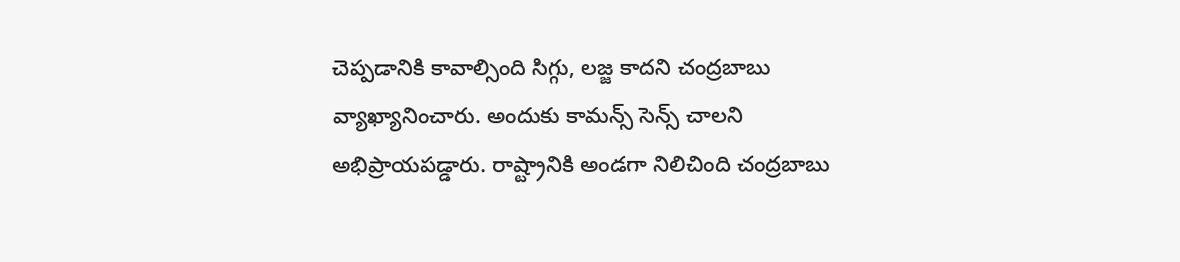చెప్పడానికి కావాల్సింది సిగ్గు, లజ్జ కాదని చంద్రబాబు వ్యాఖ్యానించారు. అందుకు కామన్స్ సెన్స్ చాలని అభిప్రాయపడ్డారు. రాష్ట్రానికి అండగా నిలిచింది చంద్రబాబు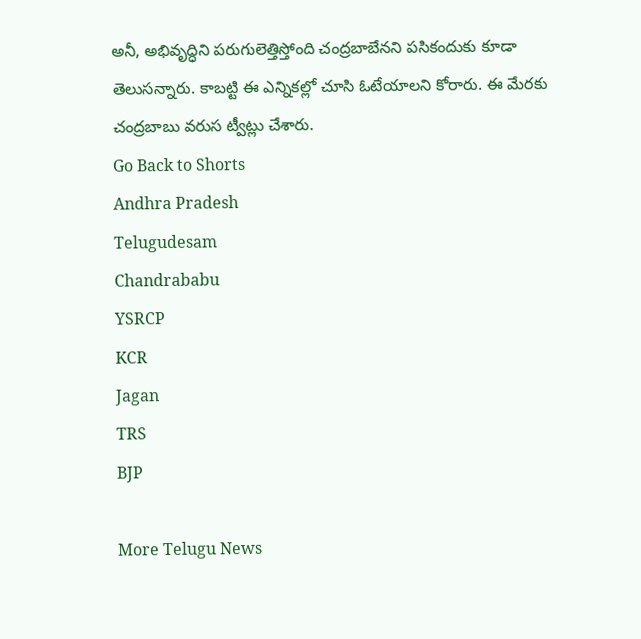అనీ, అభివృద్ధిని పరుగులెత్తిస్తోంది చంద్రబాబేనని పసికందుకు కూడా తెలుసన్నారు. కాబట్టి ఈ ఎన్నికల్లో చూసి ఓటేయాలని కోరారు. ఈ మేరకు చంద్రబాబు వరుస ట్వీట్లు చేశారు.
Go Back to Shorts
Andhra Pradesh
Telugudesam
Chandrababu
YSRCP
KCR
Jagan
TRS
BJP

More Telugu News